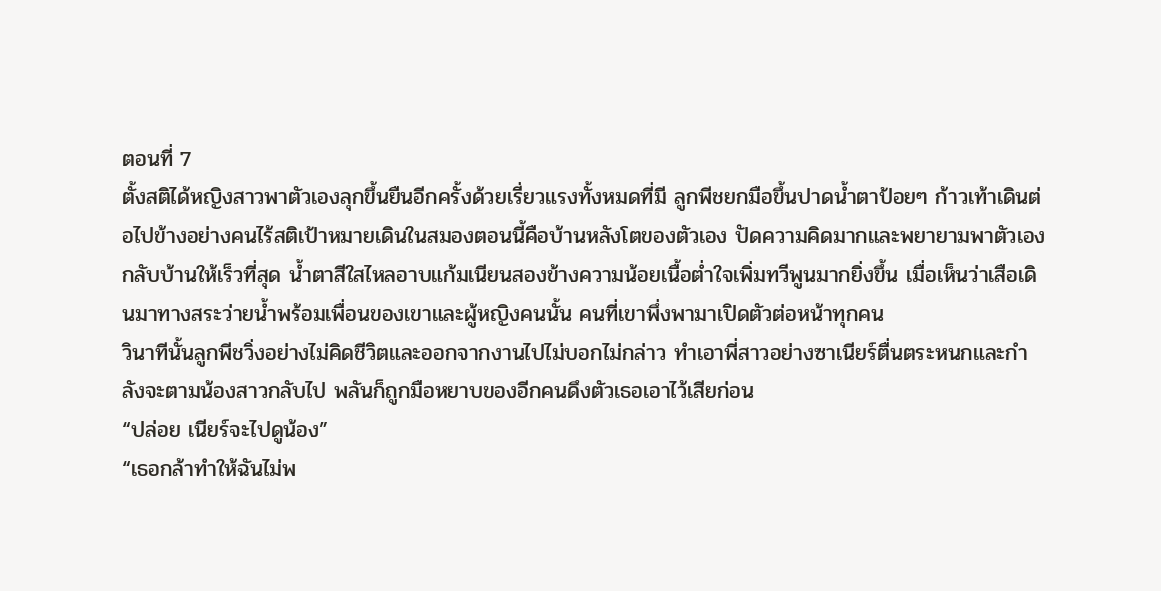ตอนที่ 7
ตั้งสติได้หญิงสาวพาตัวเองลุกขึ้นยืนอีกครั้งด้วยเรี่ยวแรงทั้งหมดที่มี ลูกพีชยกมือขึ้นปาดน้ำตาป้อยๆ ก้าวเท้าเดินต่อไปข้างอย่างคนไร้สติเป้าหมายเดินในสมองตอนนี้คือบ้านหลังโตของตัวเอง ปัดความคิดมากและพยายามพาตัวเองกลับบ้านให้เร็วที่สุด น้ำตาสีใสไหลอาบแก้มเนียนสองข้างความน้อยเนื้อต่ำใจเพิ่มทวีพูนมากยิ่งขึ้น เมื่อเห็นว่าเสือเดินมาทางสระว่ายน้ำพร้อมเพื่อนของเขาและผู้หญิงคนนั้น คนที่เขาพึ่งพามาเปิดตัวต่อหน้าทุกคน
วินาทีนั้นลูกพีชวิ่งอย่างไม่คิดชีวิตและออกจากงานไปไม่บอกไม่กล่าว ทำเอาพี่สาวอย่างซาเนียร์ตื่นตระหนกและกำลังจะตามน้องสาวกลับไป พลันก็ถูกมือหยาบของอีกคนดึงตัวเธอเอาไว้เสียก่อน
“ปล่อย เนียร์จะไปดูน้อง”
“เธอกล้าทำให้ฉันไม่พ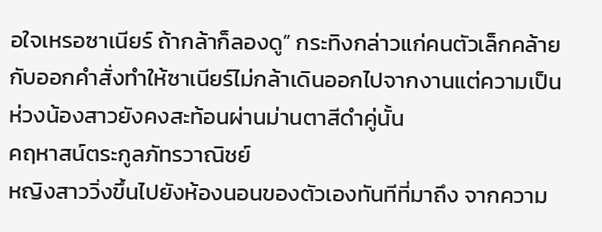อใจเหรอซาเนียร์ ถ้ากล้าก็ลองดู” กระทิงกล่าวแก่คนตัวเล็กคล้ายกับออกคำสั่งทำให้ซาเนียร์ไม่กล้าเดินออกไปจากงานแต่ความเป็นห่วงน้องสาวยังคงสะท้อนผ่านม่านตาสีดำคู่นั้น
คฤหาสน์ตระกูลภัทรวาณิชย์
หญิงสาววิ่งขึ้นไปยังห้องนอนของตัวเองทันทีที่มาถึง จากความ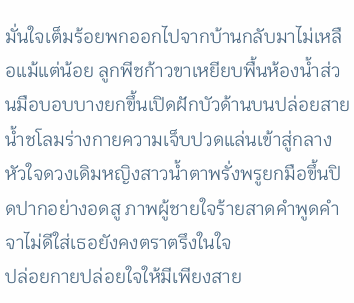มั่นใจเต็มร้อยพกออกไปจากบ้านกลับมาไม่เหลือแม้แต่น้อย ลูกพีชก้าวขาเหยียบพื้นห้องน้ำส่วนมือบอบบางยกขึ้นเปิดฝักบัวด้านบนปล่อยสายน้ำชโลมร่างกายความเจ็บปวดแล่นเข้าสู่กลางหัวใจดวงเดิมหญิงสาวน้ำตาพรั่งพรูยกมือขึ้นปิดปากอย่างอดสู ภาพผู้ชายใจร้ายสาดคำพูดคำจาไม่ดีใส่เธอยังคงตราตรึงในใจ
ปล่อยกายปล่อยใจให้มีเพียงสาย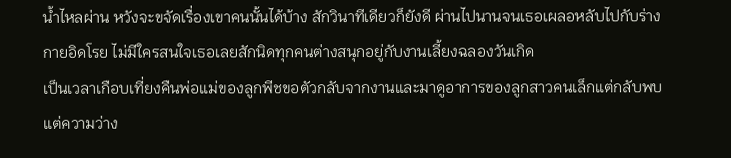น้ำไหลผ่าน หวังจะขจัดเรื่องเขาคนนั้นได้บ้าง สักวินาทีเดียวก็ยังดี ผ่านไปนานจนเธอเผลอหลับไปกับร่างกายอิดโรย ไม่มีใครสนใจเธอเลยสักนิดทุกคนต่างสนุกอยู่กับงานเลี้ยงฉลองวันเกิด
เป็นเวลาเกือบเที่ยงคืนพ่อแม่ของลูกพีชขอตัวกลับจากงานและมาดูอาการของลูกสาวคนเล็กแต่กลับพบแต่ความว่าง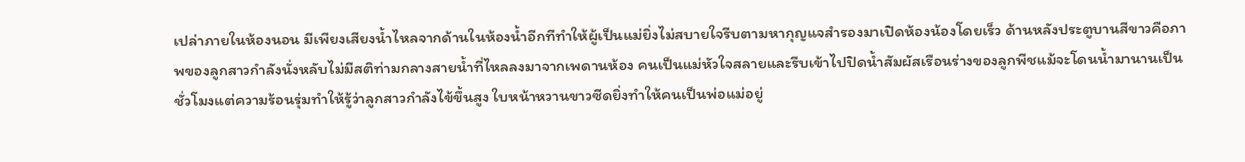เปล่าภายในห้องนอน มีเพียงเสียงน้ำไหลจากด้านในห้องน้ำอีกทีทำให้ผู้เป็นแม่ยิ่งไม่สบายใจรีบตามหากุญแจสำรองมาเปิดห้องน้องโดยเร็ว ด้านหลังประตูบานสีขาวคือภาพของลูกสาวกำลังนั่งหลับไม่มีสติท่ามกลางสายน้ำที่ไหลลงมาจากเพดานห้อง คนเป็นแม่หัวใจสลายและรีบเข้าไปปิดน้ำสัมผัสเรือนร่างของลูกพีชแม้จะโดนน้ำมานานเป็นชั่วโมงแต่ความร้อนรุ่มทำให้รู้ว่าลูกสาวกำลังไข้ขึ้นสูง ใบหน้าหวานขาวซีดยิ่งทำให้คนเป็นพ่อแม่อยู่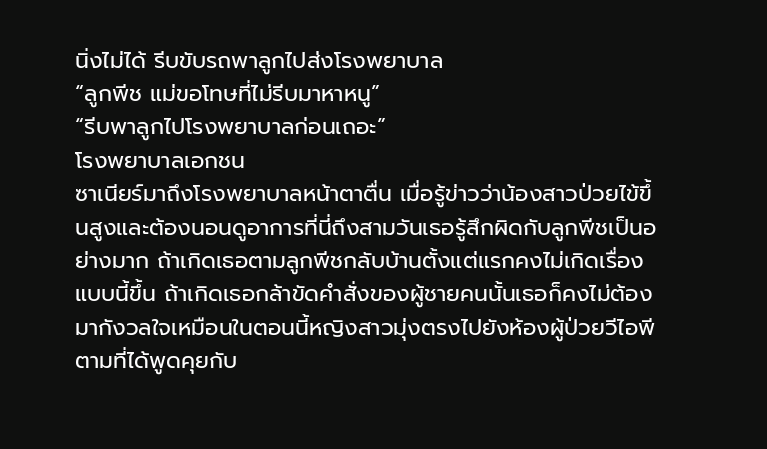นิ่งไม่ได้ รีบขับรถพาลูกไปส่งโรงพยาบาล
“ลูกพีช แม่ขอโทษที่ไม่รีบมาหาหนู”
“รีบพาลูกไปโรงพยาบาลก่อนเถอะ”
โรงพยาบาลเอกชน
ซาเนียร์มาถึงโรงพยาบาลหน้าตาตื่น เมื่อรู้ข่าวว่าน้องสาวป่วยไข้ขึ้นสูงและต้องนอนดูอาการที่นี่ถึงสามวันเธอรู้สึกผิดกับลูกพีชเป็นอย่างมาก ถ้าเกิดเธอตามลูกพีชกลับบ้านตั้งแต่แรกคงไม่เกิดเรื่องแบบนี้ขึ้น ถ้าเกิดเธอกล้าขัดคำสั่งของผู้ชายคนนั้นเธอก็คงไม่ต้องมากังวลใจเหมือนในตอนนี้หญิงสาวมุ่งตรงไปยังห้องผู้ป่วยวีไอพีตามที่ได้พูดคุยกับ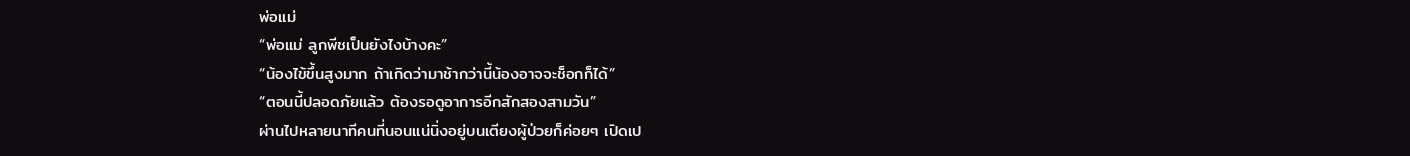พ่อแม่
“พ่อแม่ ลูกพีชเป็นยังไงบ้างคะ”
“น้องไข้ขึ้นสูงมาก ถ้าเกิดว่ามาช้ากว่านี้น้องอาจจะช็อกก็ได้”
“ตอนนี้ปลอดภัยแล้ว ต้องรอดูอาการอีกสักสองสามวัน”
ผ่านไปหลายนาทีคนที่นอนแน่นิ่งอยู่บนเตียงผู้ป่วยก็ค่อยๆ เปิดเป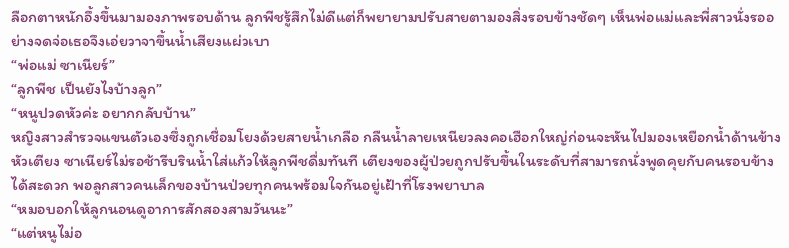ลือกตาหนักอึ้งขึ้นมามองภาพรอบด้าน ลูกพีชรู้สึกไม่ดีแต่ก็พยายามปรับสายตามองสิ่งรอบข้างชัดๆ เห็นพ่อแม่และพี่สาวนั่งรออย่างจดจ่อเธอจึงเอ่ยวาจาขึ้นน้ำเสียงแผ่วเบา
“พ่อแม่ ซาเนียร์”
“ลูกพีช เป็นยังไงบ้างลูก”
“หนูปวดหัวค่ะ อยากกลับบ้าน”
หญิงสาวสำรวจแขนตัวเองซึ่งถูกเชื่อมโยงด้วยสายน้ำเกลือ กลืนน้ำลายเหนียวลงคอเฮือกใหญ่ก่อนจะหันไปมองเหยือกน้ำด้านข้างหัวเตียง ซาเนียร์ไม่รอช้ารีบรินน้ำใส่แก้วให้ลูกพีชดื่มทันที เตียงของผู้ป่วยถูกปรับขึ้นในระดับที่สามารถนั่งพูดคุยกับคนรอบข้างได้สะดวก พอลูกสาวคนเล็กของบ้านป่วยทุกคนพร้อมใจกันอยู่เฝ้าที่โรงพยาบาล
“หมอบอกให้ลูกนอนดูอาการสักสองสามวันนะ”
“แต่หนูไม่อ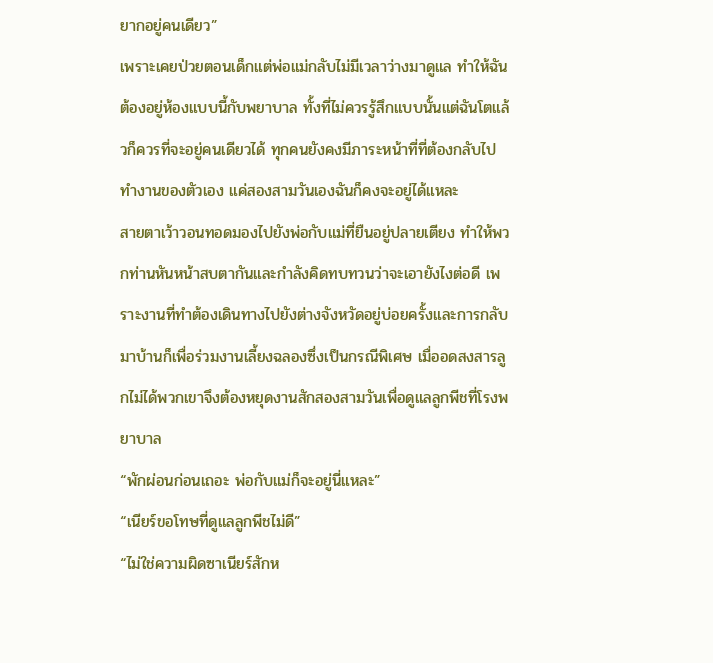ยากอยู่คนเดียว”
เพราะเคยป่วยตอนเด็กแต่พ่อแม่กลับไม่มีเวลาว่างมาดูแล ทำให้ฉันต้องอยู่ห้องแบบนี้กับพยาบาล ทั้งที่ไม่ควรรู้สึกแบบนั้นแต่ฉันโตแล้วก็ควรที่จะอยู่คนเดียวได้ ทุกคนยังคงมีภาระหน้าที่ที่ต้องกลับไปทำงานของตัวเอง แค่สองสามวันเองฉันก็คงจะอยู่ได้แหละ
สายตาเว้าวอนทอดมองไปยังพ่อกับแม่ที่ยืนอยู่ปลายเตียง ทำให้พวกท่านหันหน้าสบตากันและกำลังคิดทบทวนว่าจะเอายังไงต่อดี เพราะงานที่ทำต้องเดินทางไปยังต่างจังหวัดอยู่บ่อยครั้งและการกลับมาบ้านก็เพื่อร่วมงานเลี้ยงฉลองซึ่งเป็นกรณีพิเศษ เมื่ออดสงสารลูกไม่ได้พวกเขาจึงต้องหยุดงานสักสองสามวันเพื่อดูแลลูกพีชที่โรงพยาบาล
“พักผ่อนก่อนเถอะ พ่อกับแม่ก็จะอยู่นี่แหละ”
“เนียร์ขอโทษที่ดูแลลูกพีชไม่ดี”
“ไม่ใช่ความผิดซาเนียร์สักห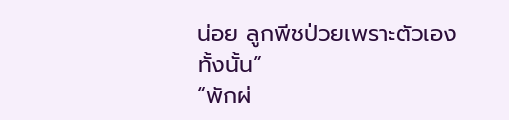น่อย ลูกพีชป่วยเพราะตัวเองทั้งนั้น”
“พักผ่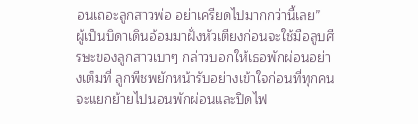อนเถอะลูกสาวพ่อ อย่าเครียดไปมากกว่านี้เลย”
ผู้เป็นบิดาเดินอ้อมมาฝั่งหัวเตียงก่อนจะใช้มือลูบศีรษะของลูกสาวเบาๆ กล่าวบอกให้เธอพักผ่อนอย่างเต็มที่ ลูกพีชพยักหน้ารับอย่างเข้าใจก่อนที่ทุกคนจะแยกย้ายไปนอนพักผ่อนและปิดไฟ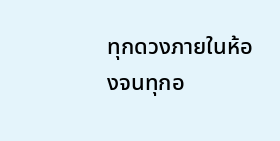ทุกดวงภายในห้องจนทุกอ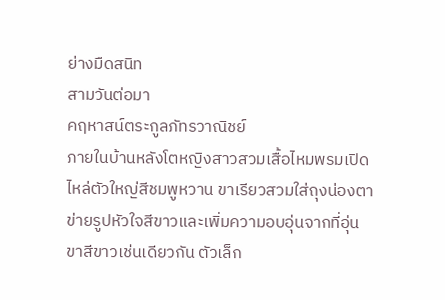ย่างมืดสนิท
สามวันต่อมา
คฤหาสน์ตระกูลภัทรวาณิชย์
ภายในบ้านหลังโตหญิงสาวสวมเสื้อไหมพรมเปิดไหล่ตัวใหญ่สีชมพูหวาน ขาเรียวสวมใส่ถุงน่องตาข่ายรูปหัวใจสีขาวและเพิ่มความอบอุ่นจากที่อุ่นขาสีขาวเช่นเดียวกัน ตัวเล็ก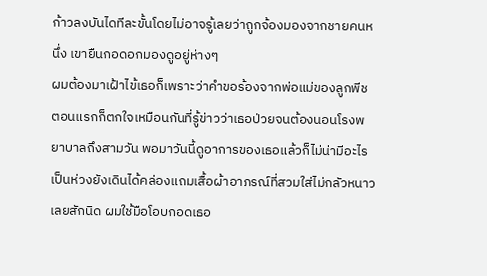ก้าวลงบันไดทีละขั้นโดยไม่อาจรู้เลยว่าถูกจ้องมองจากชายคนหนึ่ง เขายืนกอดอกมองดูอยู่ห่างๆ
ผมต้องมาเฝ้าไข้เธอก็เพราะว่าคำขอร้องจากพ่อแม่ของลูกพีช ตอนแรกก็ตกใจเหมือนกันที่รู้ข่าวว่าเธอป่วยจนต้องนอนโรงพยาบาลถึงสามวัน พอมาวันนี้ดูอาการของเธอแล้วก็ไม่น่ามีอะไรเป็นห่วงยังเดินได้คล่องแถมเสื้อผ้าอาภรณ์ที่สวมใส่ไม่กลัวหนาวเลยสักนิด ผมใช้มือโอบกอดเธอ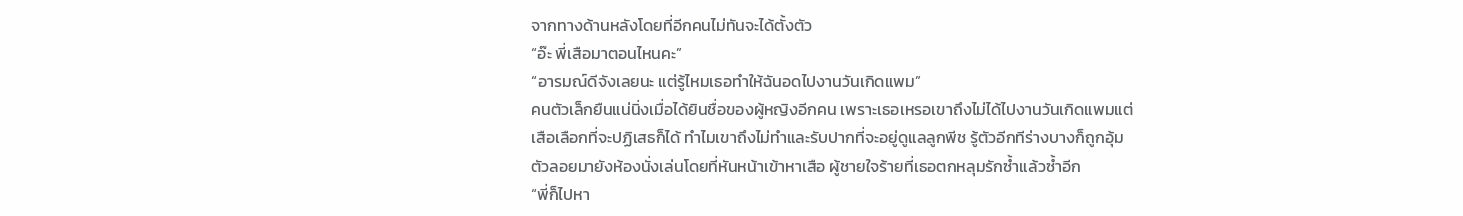จากทางด้านหลังโดยที่อีกคนไม่ทันจะได้ตั้งตัว
“อ๊ะ พี่เสือมาตอนไหนคะ”
“อารมณ์ดีจังเลยนะ แต่รู้ไหมเธอทำให้ฉันอดไปงานวันเกิดแพม”
คนตัวเล็กยืนแน่นิ่งเมื่อได้ยินชื่อของผู้หญิงอีกคน เพราะเธอเหรอเขาถึงไม่ได้ไปงานวันเกิดแพมแต่เสือเลือกที่จะปฏิเสธก็ได้ ทำไมเขาถึงไม่ทำและรับปากที่จะอยู่ดูแลลูกพีช รู้ตัวอีกทีร่างบางก็ถูกอุ้มตัวลอยมายังห้องนั่งเล่นโดยที่หันหน้าเข้าหาเสือ ผู้ชายใจร้ายที่เธอตกหลุมรักซ้ำแล้วซ้ำอีก
“พี่ก็ไปหา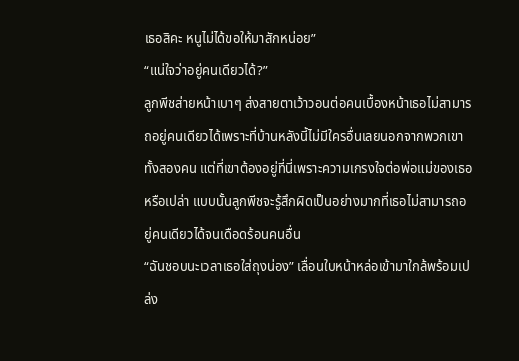เธอสิคะ หนูไม่ได้ขอให้มาสักหน่อย”
“แน่ใจว่าอยู่คนเดียวได้?”
ลูกพีชส่ายหน้าเบาๆ ส่งสายตาเว้าวอนต่อคนเบื้องหน้าเธอไม่สามารถอยู่คนเดียวได้เพราะที่บ้านหลังนี้ไม่มีใครอื่นเลยนอกจากพวกเขาทั้งสองคน แต่ที่เขาต้องอยู่ที่นี่เพราะความเกรงใจต่อพ่อแม่ของเธอหรือเปล่า แบบนั้นลูกพีชจะรู้สึกผิดเป็นอย่างมากที่เธอไม่สามารถอยู่คนเดียวได้จนเดือดร้อนคนอื่น
“ฉันชอบนะเวลาเธอใส่ถุงน่อง” เลื่อนใบหน้าหล่อเข้ามาใกล้พร้อมเปล่ง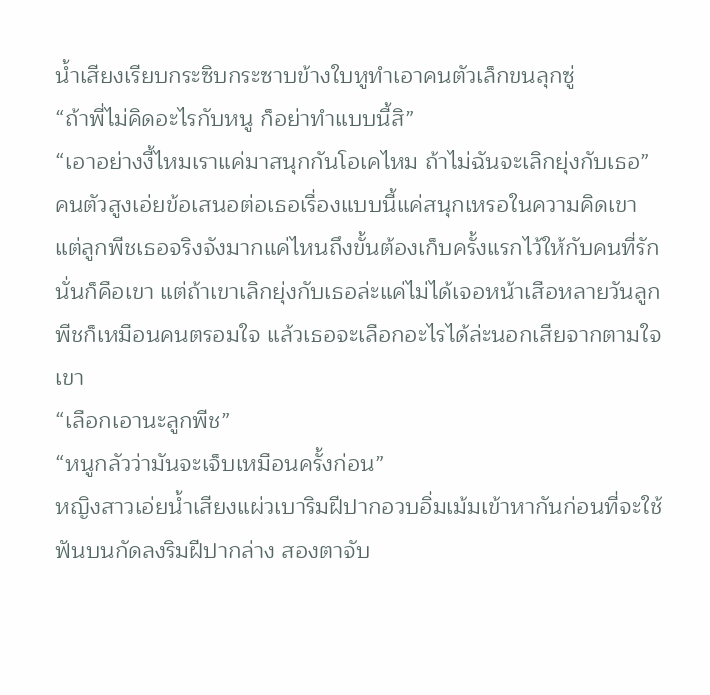น้ำเสียงเรียบกระซิบกระซาบข้างใบหูทำเอาคนตัวเล็กขนลุกซู่
“ถ้าพี่ไม่คิดอะไรกับหนู ก็อย่าทำแบบนี้สิ”
“เอาอย่างงี้ไหมเราแค่มาสนุกกันโอเคไหม ถ้าไม่ฉันจะเลิกยุ่งกับเธอ”
คนตัวสูงเอ่ยข้อเสนอต่อเธอเรื่องแบบนี้แค่สนุกเหรอในความคิดเขา แต่ลูกพีชเธอจริงจังมากแค่ไหนถึงขั้นต้องเก็บครั้งแรกไว้ให้กับคนที่รักนั่นก็คือเขา แต่ถ้าเขาเลิกยุ่งกับเธอล่ะแค่ไม่ได้เจอหน้าเสือหลายวันลูกพีชก็เหมือนคนตรอมใจ แล้วเธอจะเลือกอะไรได้ล่ะนอกเสียจากตามใจเขา
“เลือกเอานะลูกพีช”
“หนูกลัวว่ามันจะเจ็บเหมือนครั้งก่อน”
หญิงสาวเอ่ยน้ำเสียงแผ่วเบาริมฝีปากอวบอิ่มเม้มเข้าหากันก่อนที่จะใช้ฟันบนกัดลงริมฝีปากล่าง สองตาจับ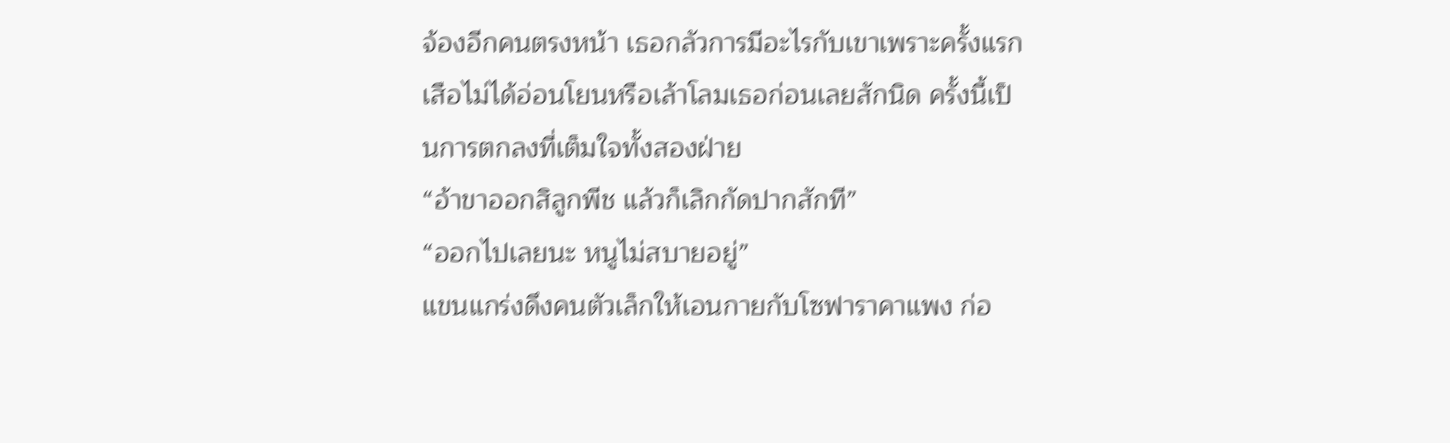จ้องอีกคนตรงหน้า เธอกลัวการมีอะไรกับเขาเพราะครั้งแรกเสือไม่ได้อ่อนโยนหรือเล้าโลมเธอก่อนเลยสักนิด ครั้งนี้เป็นการตกลงที่เต็มใจทั้งสองฝ่าย
“อ้าขาออกสิลูกพีช แล้วก็เลิกกัดปากสักที”
“ออกไปเลยนะ หนูไม่สบายอยู่”
แขนแกร่งดึงคนตัวเล็กให้เอนกายกับโซฟาราคาแพง ก่อ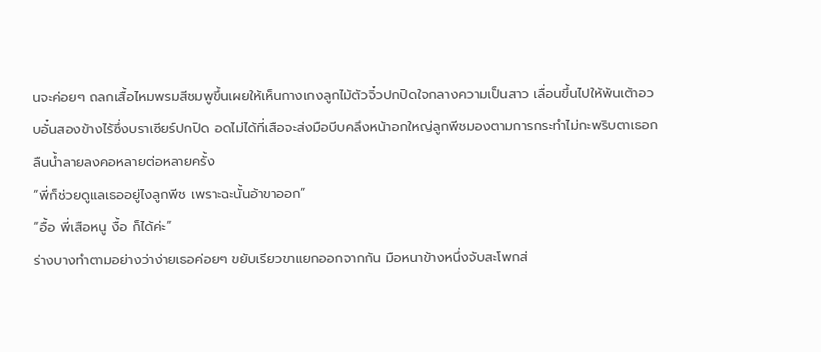นจะค่อยๆ ถลกเสื้อไหมพรมสีชมพูขึ้นเผยให้เห็นกางเกงลูกไม้ตัวจิ๋วปกปิดใจกลางความเป็นสาว เลื่อนขึ้นไปให้พ้นเต้าอวบอั๋นสองข้างไร้ซึ่งบราเซียร์ปกปิด อดไม่ได้ที่เสือจะส่งมือบีบคลึงหน้าอกใหญ่ลูกพีชมองตามการกระทำไม่กะพริบตาเธอกลืนน้ำลายลงคอหลายต่อหลายครั้ง
“พี่ก็ช่วยดูแลเธออยู่ไงลูกพีช เพราะฉะนั้นอ้าขาออก”
“อื้อ พี่เสือหนู งื้อ ก็ได้ค่ะ”
ร่างบางทำตามอย่างว่าง่ายเธอค่อยๆ ขยับเรียวขาแยกออกจากกัน มือหนาข้างหนึ่งจับสะโพกส่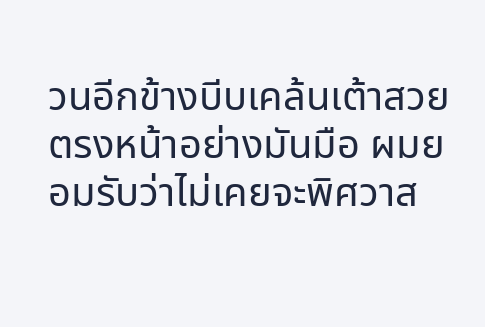วนอีกข้างบีบเคล้นเต้าสวยตรงหน้าอย่างมันมือ ผมยอมรับว่าไม่เคยจะพิศวาส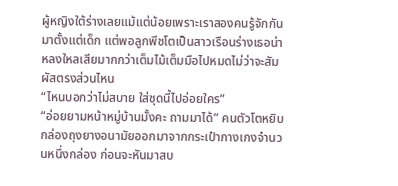ผู้หญิงใต้ร่างเลยแม้แต่น้อยเพราะเราสองคนรู้จักกันมาตั้งแต่เด็ก แต่พอลูกพีชโตเป็นสาวเรือนร่างเธอน่าหลงใหลเสียมากกว่าเต็มไม้เต็มมือไปหมดไม่ว่าจะสัมผัสตรงส่วนไหน
“ไหนบอกว่าไม่สบาย ใส่ชุดนี้ไปอ่อยใคร”
“อ่อยยามหน้าหมู่บ้านมั้งคะ ถามมาได้” คนตัวโตหยิบกล่องถุงยางอนามัยออกมาจากกระเป๋ากางเกงจำนวนหนึ่งกล่อง ก่อนจะหันมาสบ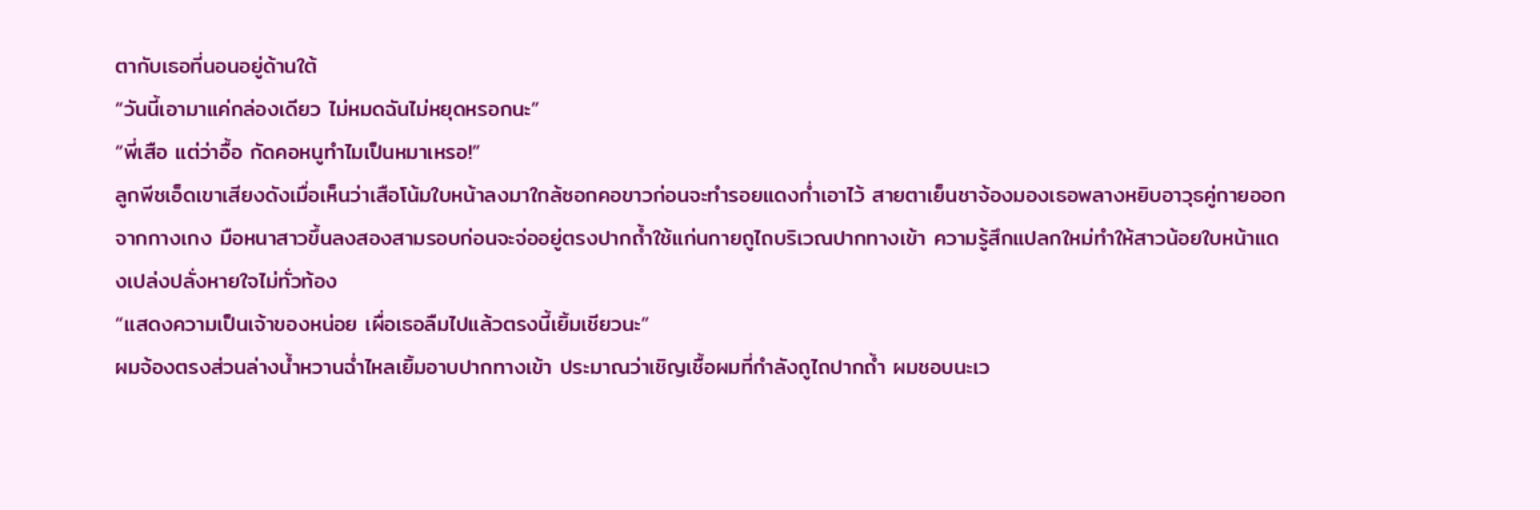ตากับเธอที่นอนอยู่ด้านใต้
“วันนี้เอามาแค่กล่องเดียว ไม่หมดฉันไม่หยุดหรอกนะ”
“พี่เสือ แต่ว่าอื้อ กัดคอหนูทำไมเป็นหมาเหรอ!”
ลูกพีชเอ็ดเขาเสียงดังเมื่อเห็นว่าเสือโน้มใบหน้าลงมาใกล้ซอกคอขาวก่อนจะทำรอยแดงก่ำเอาไว้ สายตาเย็นชาจ้องมองเธอพลางหยิบอาวุธคู่กายออกจากกางเกง มือหนาสาวขึ้นลงสองสามรอบก่อนจะจ่ออยู่ตรงปากถ้ำใช้แก่นกายถูไถบริเวณปากทางเข้า ความรู้สึกแปลกใหม่ทำให้สาวน้อยใบหน้าแดงเปล่งปลั่งหายใจไม่ทั่วท้อง
“แสดงความเป็นเจ้าของหน่อย เผื่อเธอลืมไปแล้วตรงนี้เยิ้มเชียวนะ”
ผมจ้องตรงส่วนล่างน้ำหวานฉ่ำไหลเยิ้มอาบปากทางเข้า ประมาณว่าเชิญเชื้อผมที่กำลังถูไถปากถ้ำ ผมชอบนะเว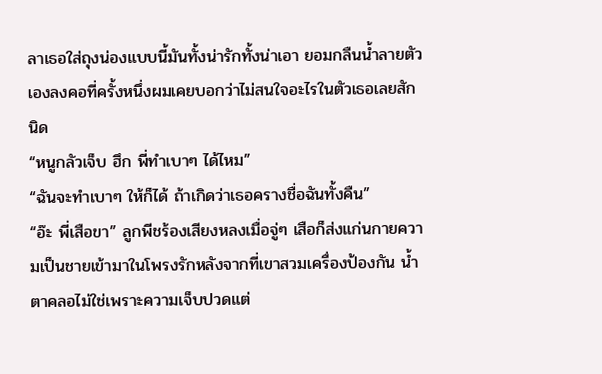ลาเธอใส่ถุงน่องแบบนี้มันทั้งน่ารักทั้งน่าเอา ยอมกลืนน้ำลายตัวเองลงคอที่ครั้งหนึ่งผมเคยบอกว่าไม่สนใจอะไรในตัวเธอเลยสักนิด
“หนูกลัวเจ็บ ฮึก พี่ทำเบาๆ ได้ไหม”
“ฉันจะทำเบาๆ ให้ก็ได้ ถ้าเกิดว่าเธอครางชื่อฉันทั้งคืน”
“อ๊ะ พี่เสือขา” ลูกพีชร้องเสียงหลงเมื่อจู่ๆ เสือก็ส่งแก่นกายความเป็นชายเข้ามาในโพรงรักหลังจากที่เขาสวมเครื่องป้องกัน น้ำตาคลอไม่ใช่เพราะความเจ็บปวดแต่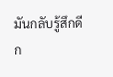มันกลับรู้สึกดีก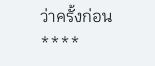ว่าครั้งก่อน
****